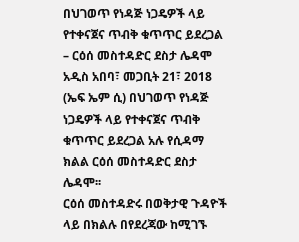በህገወጥ የነዳጅ ነጋዴዎች ላይ የተቀናጀና ጥብቅ ቁጥጥር ይደረጋል – ርዕሰ መስተዳድር ደስታ ሌዳሞ
አዲስ አበባ፣ መጋቢት 21፣ 2018 (ኤፍ ኤም ሲ) በህገወጥ የነዳጅ ነጋዴዎች ላይ የተቀናጀና ጥብቅ ቁጥጥር ይደረጋል አሉ የሲዳማ ክልል ርዕሰ መስተዳድር ደስታ ሌዳሞ፡፡
ርዕሰ መስተዳድሩ በወቅታዊ ጉዳዮች ላይ በክልሉ በየደረጃው ከሚገኙ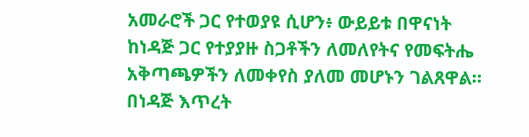አመራሮች ጋር የተወያዩ ሲሆን፥ ውይይቱ በዋናነት ከነዳጅ ጋር የተያያዙ ስጋቶችን ለመለየትና የመፍትሔ አቅጣጫዎችን ለመቀየስ ያለመ መሆኑን ገልጸዋል።
በነዳጅ እጥረት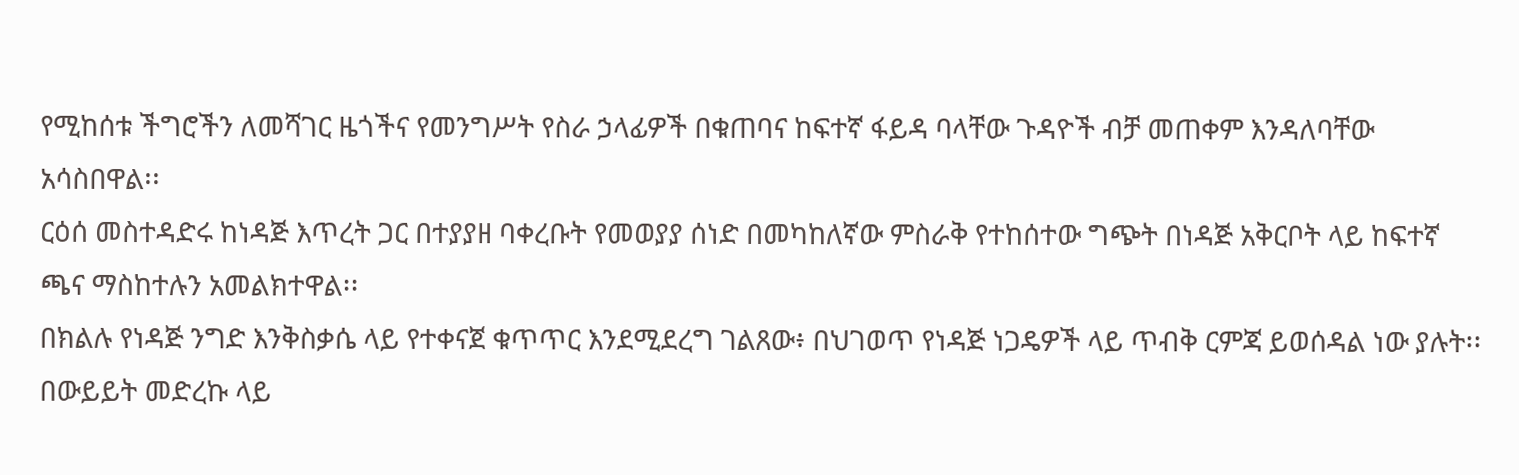የሚከሰቱ ችግሮችን ለመሻገር ዜጎችና የመንግሥት የስራ ኃላፊዎች በቁጠባና ከፍተኛ ፋይዳ ባላቸው ጉዳዮች ብቻ መጠቀም እንዳለባቸው አሳስበዋል፡፡
ርዕሰ መስተዳድሩ ከነዳጅ እጥረት ጋር በተያያዘ ባቀረቡት የመወያያ ሰነድ በመካከለኛው ምስራቅ የተከሰተው ግጭት በነዳጅ አቅርቦት ላይ ከፍተኛ ጫና ማስከተሉን አመልክተዋል፡፡
በክልሉ የነዳጅ ንግድ እንቅስቃሴ ላይ የተቀናጀ ቁጥጥር እንደሚደረግ ገልጸው፥ በህገወጥ የነዳጅ ነጋዴዎች ላይ ጥብቅ ርምጃ ይወሰዳል ነው ያሉት፡፡
በውይይት መድረኩ ላይ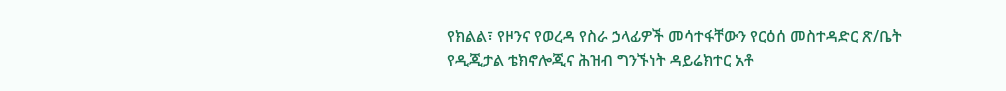የክልል፣ የዞንና የወረዳ የስራ ኃላፊዎች መሳተፋቸውን የርዕሰ መስተዳድር ጽ/ቤት የዲጂታል ቴክኖሎጂና ሕዝብ ግንኙነት ዳይሬክተር አቶ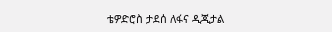ቴዎድሮስ ታደሰ ለፋና ዲጂታል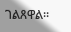ገልጸዋል፡፡